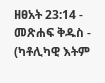ዘፀአት 23:14 - መጽሐፍ ቅዱስ - (ካቶሊካዊ እትም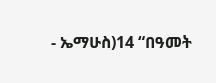- ኤማሁስ)14 “በዓመት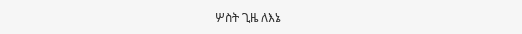ሦስት ጊዜ ለእኔ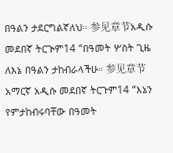በዓልን ታደርግልኛለህ። 参见章节አዲሱ መደበኛ ትርጒም14 “በዓመት ሦስት ጊዜ ለእኔ በዓልን ታከብራላችሁ። 参见章节አማርኛ አዲሱ መደበኛ ትርጉም14 “እኔን የምታከብሩባቸው በዓመት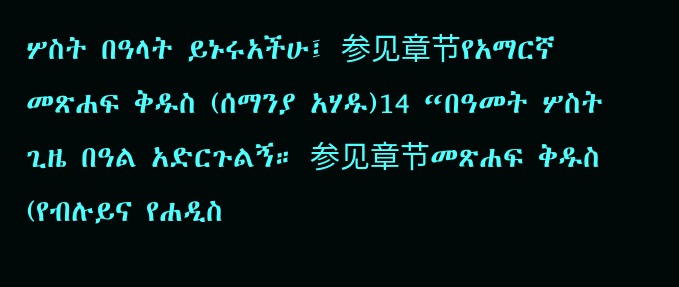ሦስት በዓላት ይኑሩአችሁ፤ 参见章节የአማርኛ መጽሐፍ ቅዱስ (ሰማንያ አሃዱ)14 “በዓመት ሦስት ጊዜ በዓል አድርጉልኝ። 参见章节መጽሐፍ ቅዱስ (የብሉይና የሐዲስ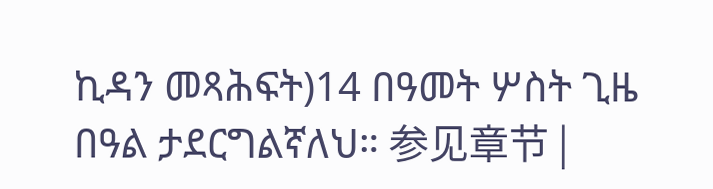ኪዳን መጻሕፍት)14 በዓመት ሦስት ጊዜ በዓል ታደርግልኛለህ። 参见章节 |